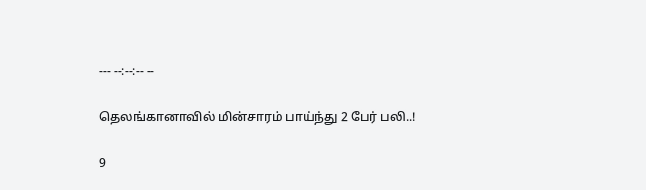--- --:--:-- --

தெலங்கானாவில் மின்சாரம் பாய்ந்து 2 பேர் பலி..!

9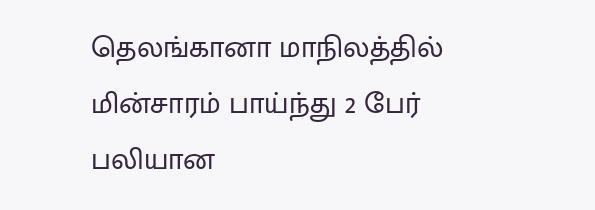தெலங்கானா மாநிலத்தில் மின்சாரம் பாய்ந்து 2 பேர் பலியான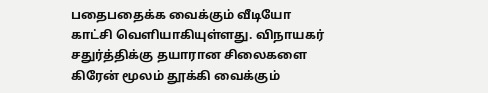பதைபதைக்க வைக்கும் வீடியோ காட்சி வெளியாகியுள்ளது. விநாயகர் சதுர்த்திக்கு தயாரான சிலைகளை கிரேன் மூலம் தூக்கி வைக்கும்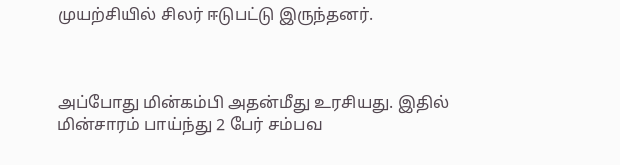முயற்சியில் சிலர் ஈடுபட்டு இருந்தனர்.



அப்போது மின்கம்பி அதன்மீது உரசியது. இதில் மின்சாரம் பாய்ந்து 2 பேர் சம்பவ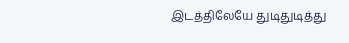இடத்திலேயே துடிதுடித்து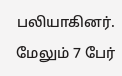பலியாகினர். மேலும் 7 பேர்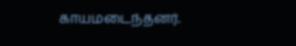காயமடைந்தனர்.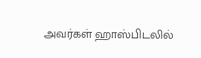அவர்கள் ஹாஸ்பிடலில்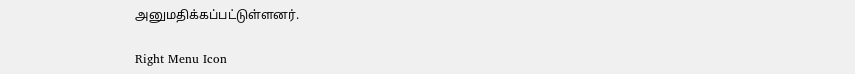அனுமதிக்கப்பட்டுள்ளனர்.

Right Menu Icon